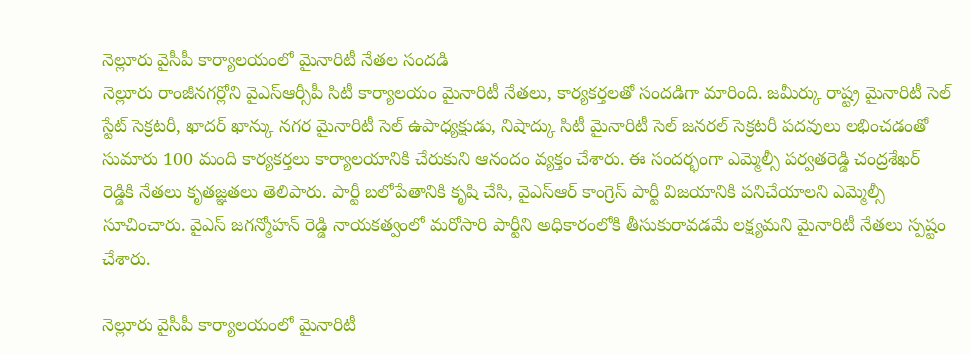నెల్లూరు వైసీపీ కార్యాలయంలో మైనారిటీ నేతల సందడి
నెల్లూరు రాంజీనగర్లోని వైఎస్ఆర్సీపీ సిటీ కార్యాలయం మైనారిటీ నేతలు, కార్యకర్తలతో సందడిగా మారింది. జమీర్కు రాష్ట్ర మైనారిటీ సెల్ స్టేట్ సెక్రటరీ, ఖాదర్ ఖాన్కు నగర మైనారిటీ సెల్ ఉపాధ్యక్షుడు, నిషాద్కు సిటీ మైనారిటీ సెల్ జనరల్ సెక్రటరీ పదవులు లభించడంతో సుమారు 100 మంది కార్యకర్తలు కార్యాలయానికి చేరుకుని ఆనందం వ్యక్తం చేశారు. ఈ సందర్భంగా ఎమ్మెల్సీ పర్వతరెడ్డి చంద్రశేఖర్ రెడ్డికి నేతలు కృతజ్ఞతలు తెలిపారు. పార్టీ బలోపేతానికి కృషి చేసి, వైఎస్ఆర్ కాంగ్రెస్ పార్టీ విజయానికి పనిచేయాలని ఎమ్మెల్సీ సూచించారు. వైఎస్ జగన్మోహన్ రెడ్డి నాయకత్వంలో మరోసారి పార్టీని అధికారంలోకి తీసుకురావడమే లక్ష్యమని మైనారిటీ నేతలు స్పష్టం చేశారు.

నెల్లూరు వైసీపీ కార్యాలయంలో మైనారిటీ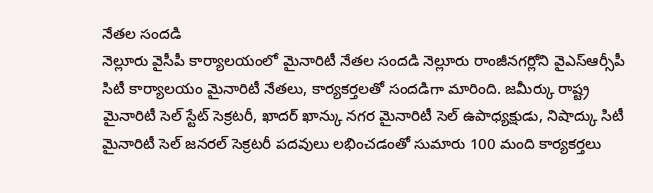నేతల సందడి
నెల్లూరు వైసీపీ కార్యాలయంలో మైనారిటీ నేతల సందడి నెల్లూరు రాంజీనగర్లోని వైఎస్ఆర్సీపీ సిటీ కార్యాలయం మైనారిటీ నేతలు, కార్యకర్తలతో సందడిగా మారింది. జమీర్కు రాష్ట్ర మైనారిటీ సెల్ స్టేట్ సెక్రటరీ, ఖాదర్ ఖాన్కు నగర మైనారిటీ సెల్ ఉపాధ్యక్షుడు, నిషాద్కు సిటీ మైనారిటీ సెల్ జనరల్ సెక్రటరీ పదవులు లభించడంతో సుమారు 100 మంది కార్యకర్తలు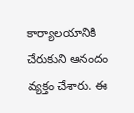కార్యాలయానికి చేరుకుని ఆనందం వ్యక్తం చేశారు. ఈ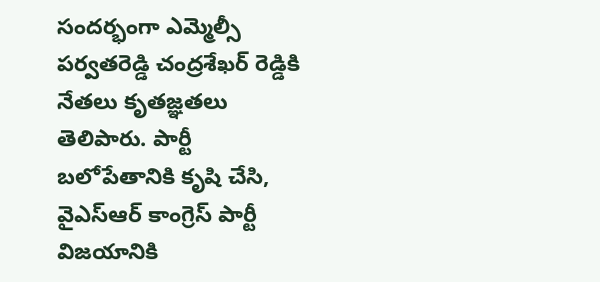సందర్భంగా ఎమ్మెల్సీ పర్వతరెడ్డి చంద్రశేఖర్ రెడ్డికి నేతలు కృతజ్ఞతలు తెలిపారు. పార్టీ బలోపేతానికి కృషి చేసి, వైఎస్ఆర్ కాంగ్రెస్ పార్టీ విజయానికి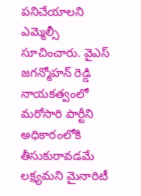పనిచేయాలని ఎమ్మెల్సీ సూచించారు. వైఎస్ జగన్మోహన్ రెడ్డి నాయకత్వంలో మరోసారి పార్టీని అధికారంలోకి తీసుకురావడమే లక్ష్యమని మైనారిటీ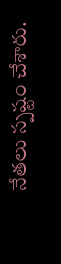నేతలు స్పష్టం చేశారు.